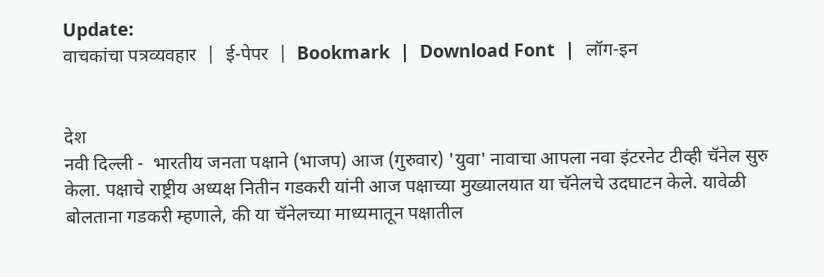Update:
वाचकांचा पत्रव्यवहार  |  ई-पेपर  |  Bookmark  |  Download Font  |  लॉग-इन


देश
नवी दिल्ली -  भारतीय जनता पक्षाने (भाजप) आज (गुरुवार) 'युवा' नावाचा आपला नवा इंटरनेट टीव्ही चॅनेल सुरु केला. पक्षाचे राष्ट्रीय अध्यक्ष नितीन गडकरी यांनी आज पक्षाच्या मुख्यालयात या चॅनेलचे उदघाटन केले. यावेळी बोलताना गडकरी म्हणाले, की या चॅनेलच्या माध्यमातून पक्षातील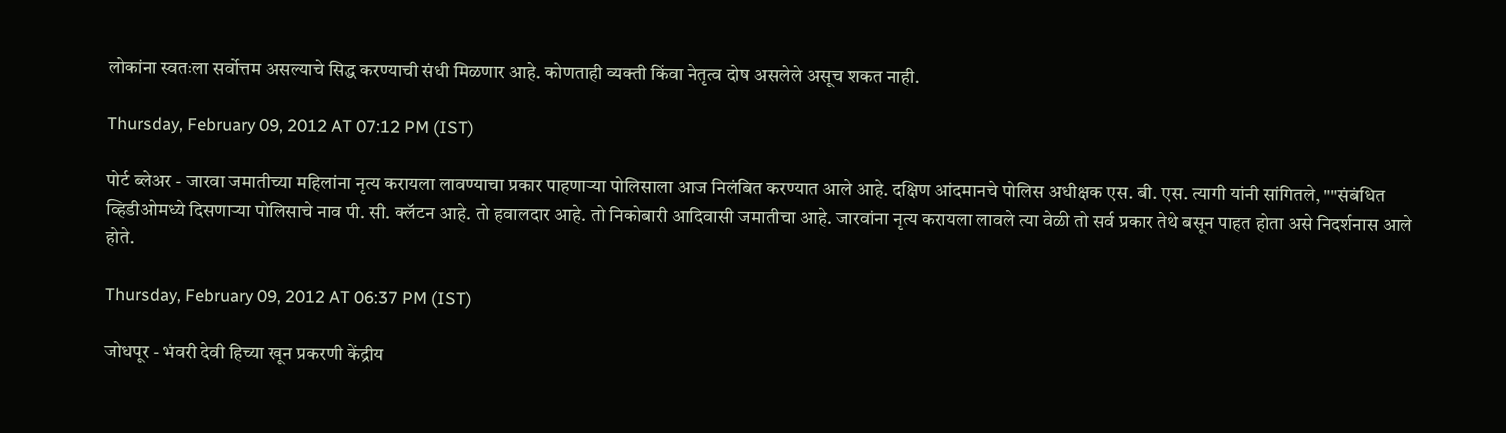लोकांना स्वतःला सर्वोत्तम असल्याचे सिद्ध करण्याची संधी मिळणार आहे. कोणताही व्यक्ती किंवा नेतृत्व दोष असलेले असूच शकत नाही.

Thursday, February 09, 2012 AT 07:12 PM (IST)

पोर्ट ब्लेअर - जारवा जमातीच्या महिलांना नृत्य करायला लावण्याचा प्रकार पाहणाऱ्या पोलिसाला आज निलंबित करण्यात आले आहे. दक्षिण आंदमानचे पोलिस अधीक्षक एस. बी. एस. त्यागी यांनी सांगितले, ""संबंधित व्हिडीओमध्ये दिसणाऱ्या पोलिसाचे नाव पी. सी. क्‍लॅटन आहे. तो हवालदार आहे. तो निकोबारी आदिवासी जमातीचा आहे. जारवांना नृत्य करायला लावले त्या वेळी तो सर्व प्रकार तेथे बसून पाहत होता असे निदर्शनास आले होते.

Thursday, February 09, 2012 AT 06:37 PM (IST)

जोधपूर - भंवरी देवी हिच्या खून प्रकरणी केंद्रीय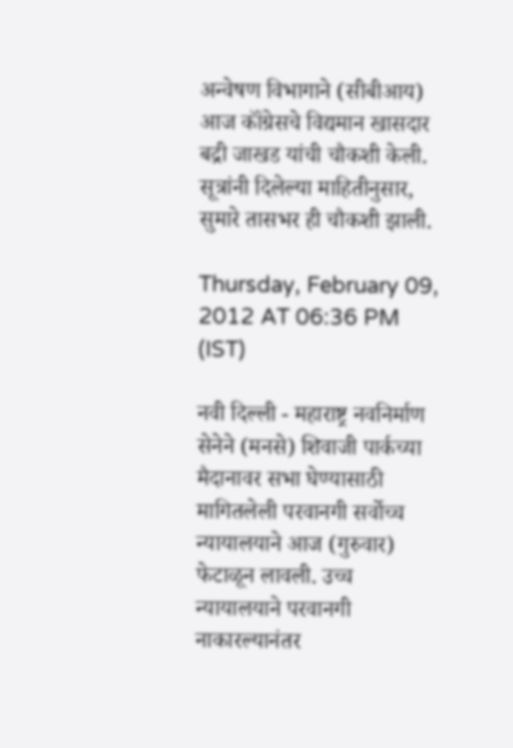अन्वेषण विभागाने (सीबीआय) आज कॉंग्रेसचे विद्यमान खासदार बद्री जाखड यांची चौकशी केली. सूत्रांनी दिलेल्या माहितीनुसार, सुमारे तासभर ही चौकशी झाली.

Thursday, February 09, 2012 AT 06:36 PM (IST)

नवी दिल्ली - महाराष्ट्र नवनिर्माण सेनेने (मनसे) शिवाजी पार्कच्या मैदानावर सभा घेण्यासाठी मागितलेली परवानगी सर्वोच्च न्यायालयाने आज (गुरुवार) फेटाळून लावली. उच्च न्यायालयाने परवानगी नाकारल्यानंतर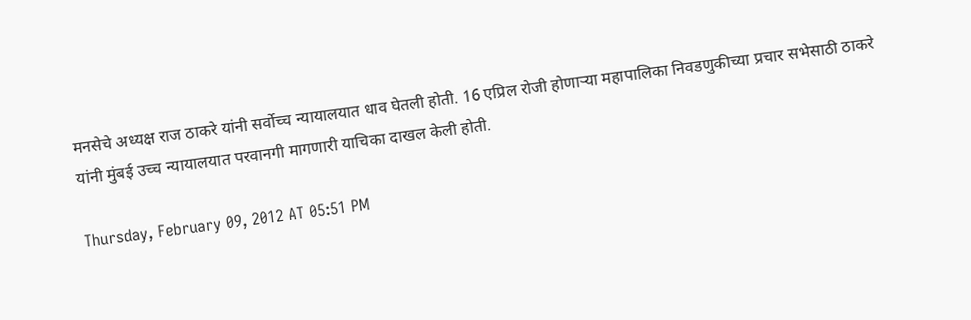मनसेचे अध्यक्ष राज ठाकरे यांनी सर्वोच्च न्यायालयात धाव घेतली होती. 16 एप्रिल रोजी होणाऱ्या महापालिका निवडणुकीच्या प्रचार सभेसाठी ठाकरे यांनी मुंबई उच्च न्यायालयात परवानगी मागणारी याचिका दाखल केली होती.

Thursday, February 09, 2012 AT 05:51 PM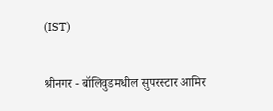(IST)

श्रीनगर - बॉलिवुडमधील सुपरस्टार आमिर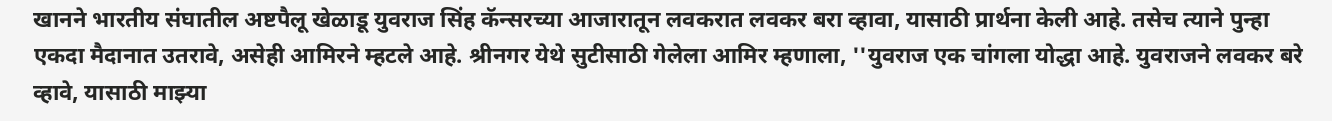खानने भारतीय संघातील अष्टपैलू खेळाडू युवराज सिंह कॅन्सरच्या आजारातून लवकरात लवकर बरा व्हावा, यासाठी प्रार्थना केली आहे. तसेच त्याने पुन्हा एकदा मैदानात उतरावे, असेही आमिरने म्हटले आहे. श्रीनगर येथे सुटीसाठी गेलेला आमिर म्हणाला, ''युवराज एक चांगला योद्धा आहे. युवराजने लवकर बरे व्हावे, यासाठी माझ्या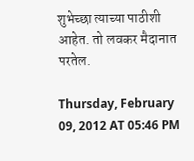शुभेच्छा त्याच्या पाठीशी आहेत. तो लवकर मैदानात परतेल.

Thursday, February 09, 2012 AT 05:46 PM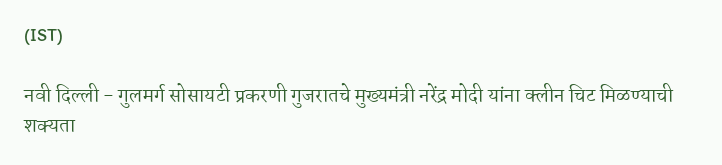(IST)

नवी दिल्ली - गुलमर्ग सोसायटी प्रकरणी गुजरातचे मुख्यमंत्री नरेंद्र मोदी यांना क्लीन चिट मिळण्याची शक्यता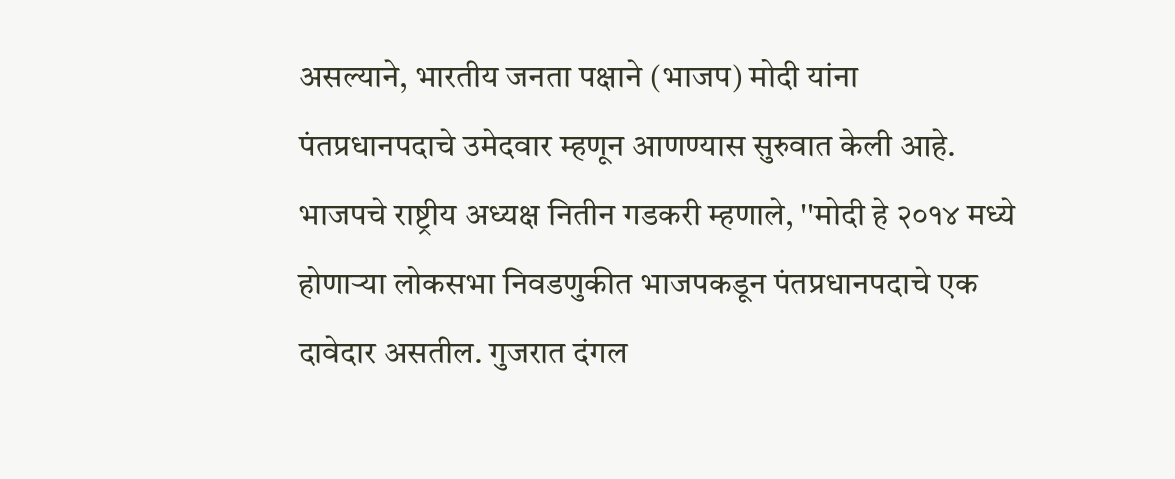असल्याने, भारतीय जनता पक्षाने (भाजप) मोदी यांना पंतप्रधानपदाचे उमेदवार म्हणून आणण्यास सुरुवात केली आहे. भाजपचे राष्ट्रीय अध्यक्ष नितीन गडकरी म्हणाले, ''मोदी हे २०१४ मध्ये होणाऱ्या लोकसभा निवडणुकीत भाजपकडून पंतप्रधानपदाचे एक दावेदार असतील. गुजरात दंगल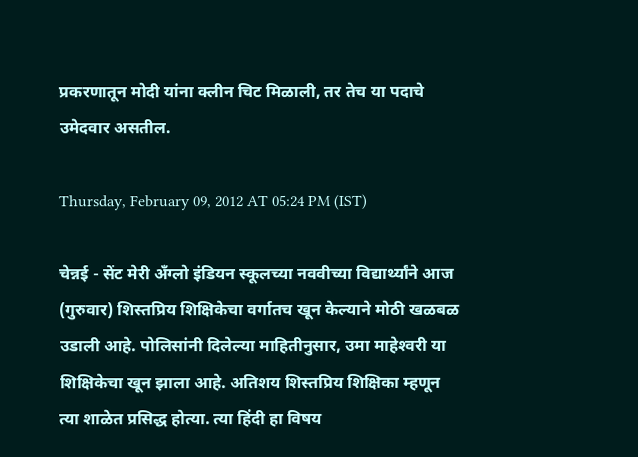प्रकरणातून मोदी यांना क्लीन चिट मिळाली, तर तेच या पदाचे उमेदवार असतील.

Thursday, February 09, 2012 AT 05:24 PM (IST)

चेन्नई - सेंट मेरी अँग्लो इंडियन स्कूलच्या नववीच्या विद्यार्थ्यांने आज (गुरुवार) शिस्तप्रिय शिक्षिकेचा वर्गातच खून केल्याने मोठी खळबळ उडाली आहे. पोलिसांनी दिलेल्या माहितीनुसार, उमा माहेश्‍वरी या शिक्षिकेचा खून झाला आहे. अतिशय शिस्तप्रिय शिक्षिका म्हणून त्या शाळेत प्रसिद्ध होत्या. त्या हिंदी हा विषय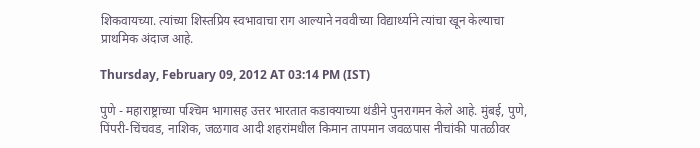शिकवायच्या. त्यांच्या शिस्तप्रिय स्वभावाचा राग आल्याने नववीच्या विद्यार्थ्याने त्यांचा खून केल्याचा प्राथमिक अंदाज आहे.

Thursday, February 09, 2012 AT 03:14 PM (IST)

पुणे - महाराष्ट्राच्या पश्‍चिम भागासह उत्तर भारतात कडाक्‍याच्या थंडीने पुनरागमन केले आहे. मुंबई, पुणे, पिंपरी-चिंचवड, नाशिक, जळगाव आदी शहरांमधील किमान तापमान जवळपास नीचांकी पातळीवर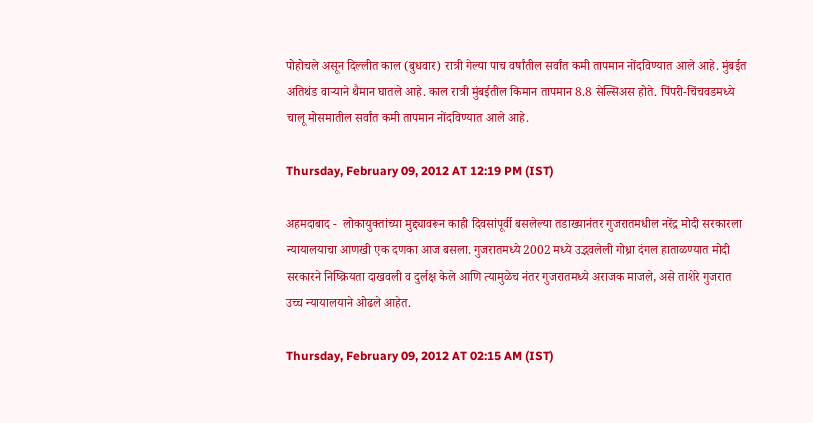पोहोचले असून दिल्लीत काल (बुधवार) रात्री गेल्या पाच वर्षांतील सर्वांत कमी तापमान नोंदविण्यात आले आहे. मुंबईत अतिथंड वाऱ्याने थैमान घातले आहे. काल रात्री मुंबईतील किमान तापमान 8.8 सेल्सिअस होते. पिंपरी-चिंचवडमध्ये चालू मोसमातील सर्वांत कमी तापमान नोंदविण्यात आले आहे.

Thursday, February 09, 2012 AT 12:19 PM (IST)

अहमदाबाद -  लोकायुक्तांच्या मुद्द्यावरून काही दिवसांपूर्वी बसलेल्या तडाख्यानंतर गुजरातमधील नरेंद्र मोदी सरकारला न्यायालयाचा आणखी एक दणका आज बसला. गुजरातमध्ये 2002 मध्ये उद्भवलेली गोध्रा दंगल हाताळण्यात मोदी सरकारने निष्क्रियता दाखवली व दुर्लक्ष केले आणि त्यामुळेच नंतर गुजरातमध्ये अराजक माजले, असे ताशेरे गुजरात उच्च न्यायालयाने ओढले आहेत.

Thursday, February 09, 2012 AT 02:15 AM (IST)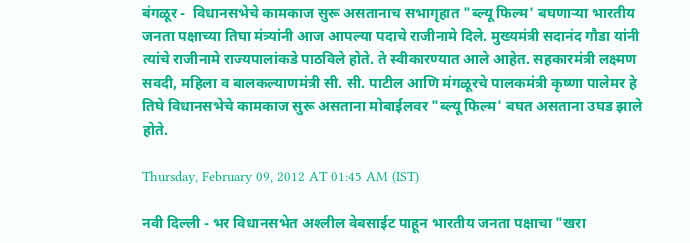बंगळूर -  विधानसभेचे कामकाज सुरू असतानाच सभागृहात "ब्ल्यू फिल्म' बघणाऱ्या भारतीय जनता पक्षाच्या तिघा मंत्र्यांनी आज आपल्या पदाचे राजीनामे दिले. मुख्यमंत्री सदानंद गौडा यांनी त्यांचे राजीनामे राज्यपालांकडे पाठविले होते. ते स्वीकारण्यात आले आहेत. सहकारमंत्री लक्ष्मण सवदी, महिला व बालकल्याणमंत्री सी. सी. पाटील आणि मंगळूरचे पालकमंत्री कृष्णा पालेमर हे तिघे विधानसभेचे कामकाज सुरू असताना मोबाईलवर "ब्ल्यू फिल्म' बघत असताना उघड झाले होते.

Thursday, February 09, 2012 AT 01:45 AM (IST)

नवी दिल्ली - भर विधानसभेत अश्‍लील वेबसाईट पाहून भारतीय जनता पक्षाचा "खरा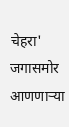चेहरा' जगासमोर आणणाऱ्या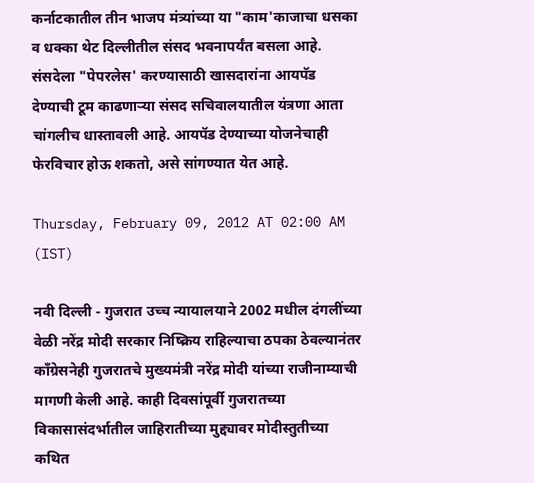कर्नाटकातील तीन भाजप मंत्र्यांच्या या "काम'काजाचा धसका व धक्का थेट दिल्लीतील संसद भवनापर्यंत बसला आहे. संसदेला "पेपरलेस' करण्यासाठी खासदारांना आयपॅड देण्याची टूम काढणाऱ्या संसद सचिवालयातील यंत्रणा आता चांगलीच धास्तावली आहे. आयपॅड देण्याच्या योजनेचाही फेरविचार होऊ शकतो, असे सांगण्यात येत आहे.

Thursday, February 09, 2012 AT 02:00 AM (IST)

नवी दिल्ली - गुजरात उच्च न्यायालयाने 2002 मधील दंगलींच्या वेळी नरेंद्र मोदी सरकार निष्क्रिय राहिल्याचा ठपका ठेवल्यानंतर कॉंग्रेसनेही गुजरातचे मुख्यमंत्री नरेंद्र मोदी यांच्या राजीनाम्याची मागणी केली आहे. काही दिवसांपूर्वी गुजरातच्या विकासासंदर्भातील जाहिरातीच्या मुद्द्यावर मोदीस्तुतीच्या कथित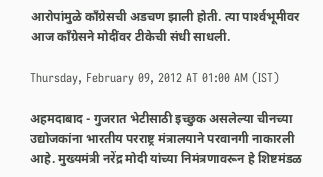आरोपांमुळे कॉंग्रेसची अडचण झाली होती. त्या पार्श्‍वभूमीवर आज कॉंग्रेसने मोदींवर टीकेची संधी साधली.

Thursday, February 09, 2012 AT 01:00 AM (IST)

अहमदाबाद - गुजरात भेटीसाठी इच्छुक असलेल्या चीनच्या उद्योजकांना भारतीय परराष्ट्र मंत्रालयाने परवानगी नाकारली आहे. मुख्यमंत्री नरेंद्र मोदी यांच्या निमंत्रणावरून हे शिष्टमंडळ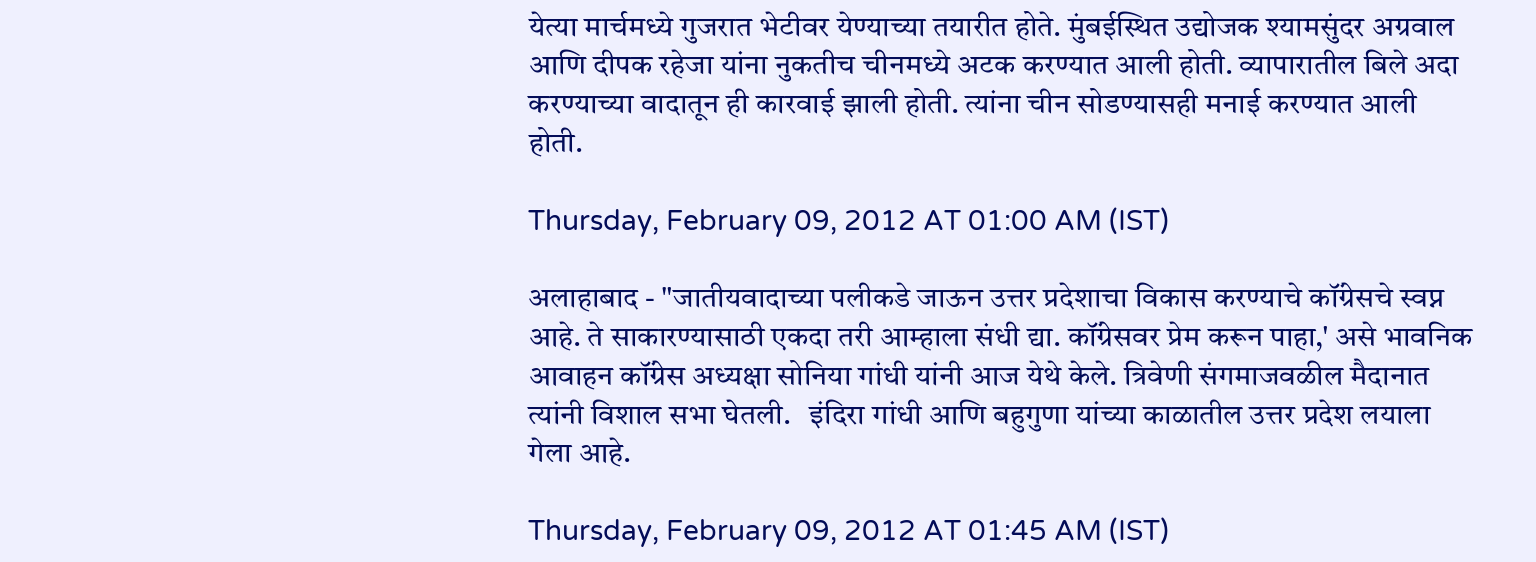येत्या मार्चमध्ये गुजरात भेटीवर येण्याच्या तयारीत होते. मुंबईस्थित उद्योजक श्‍यामसुंदर अग्रवाल आणि दीपक रहेजा यांना नुकतीच चीनमध्ये अटक करण्यात आली होती. व्यापारातील बिले अदा करण्याच्या वादातून ही कारवाई झाली होती. त्यांना चीन सोडण्यासही मनाई करण्यात आली होती.

Thursday, February 09, 2012 AT 01:00 AM (IST)

अलाहाबाद - "जातीयवादाच्या पलीकडे जाऊन उत्तर प्रदेशाचा विकास करण्याचे कॉंग्रेसचे स्वप्न आहे. ते साकारण्यासाठी एकदा तरी आम्हाला संधी द्या. कॉंग्रेसवर प्रेम करून पाहा,' असे भावनिक आवाहन कॉंग्रेस अध्यक्षा सोनिया गांधी यांनी आज येथे केले. त्रिवेणी संगमाजवळील मैदानात त्यांनी विशाल सभा घेतली.   इंदिरा गांधी आणि बहुगुणा यांच्या काळातील उत्तर प्रदेश लयाला गेला आहे.

Thursday, February 09, 2012 AT 01:45 AM (IST)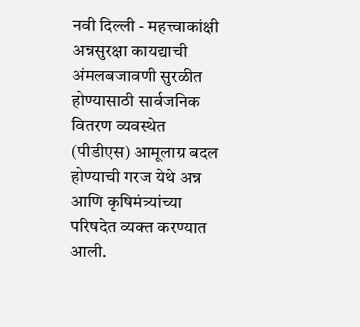नवी दिल्ली - महत्त्वाकांक्षी अन्नसुरक्षा कायद्याची अंमलबजावणी सुरळीत होण्यासाठी सार्वजनिक वितरण व्यवस्थेत (पीडीएस) आमूलाग्र बदल होण्याची गरज येथे अन्न आणि कृषिमंत्र्यांच्या परिषदेत व्यक्त करण्यात आली.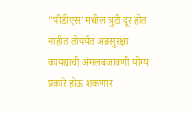"पीडीएस'मधील त्रुटी दूर होत नाहीत तोपर्यंत अन्नसुरक्षा कायद्याची अंमलबजावणी योग्य प्रकारे होऊ शकणार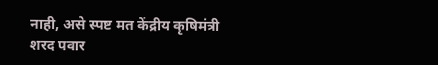नाही, असे स्पष्ट मत केंद्रीय कृषिमंत्री शरद पवार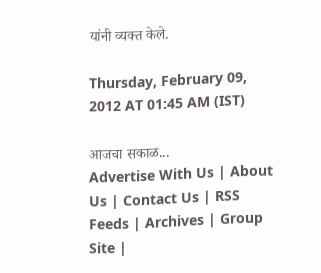यांनी व्यक्त केले.

Thursday, February 09, 2012 AT 01:45 AM (IST)

आजचा सकाळ...
Advertise With Us | About Us | Contact Us | RSS Feeds | Archives | Group Site |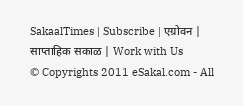SakaalTimes | Subscribe | एग्रोवन | साप्ताहिक सकाळ | Work with Us
© Copyrights 2011 eSakal.com - All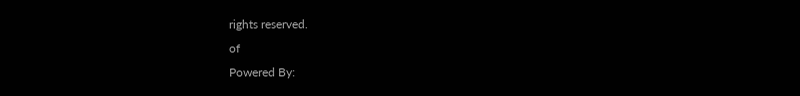rights reserved.
of
Powered By: